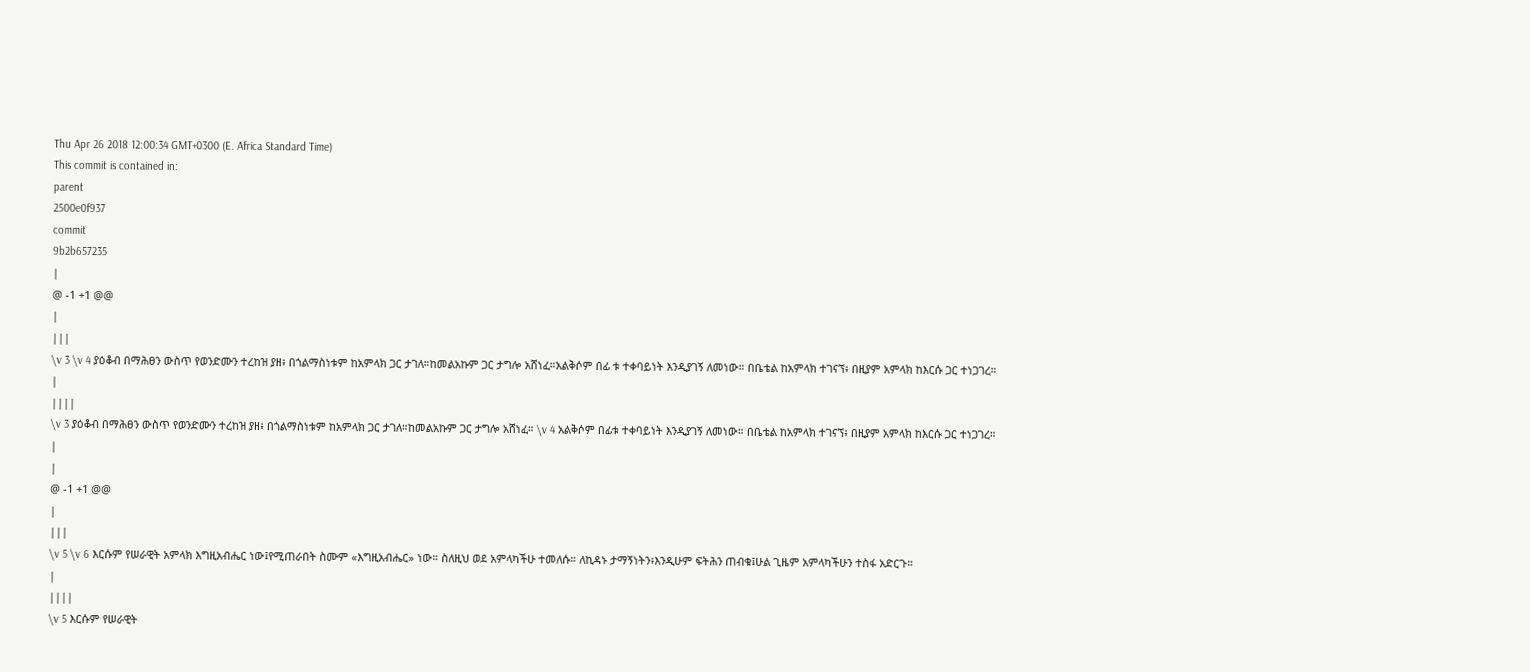Thu Apr 26 2018 12:00:34 GMT+0300 (E. Africa Standard Time)
This commit is contained in:
parent
2500e0f937
commit
9b2b657235
|
@ -1 +1 @@
|
|||
\v 3 \v 4 ያዕቆብ በማሕፀን ውስጥ የወንድሙን ተረከዝ ያዘ፥ በጎልማስነቱም ከአምላክ ጋር ታገለ።ከመልአኩም ጋር ታግሎ አሸነፈ።አልቅሶም በፊ ቱ ተቀባይነት እንዲያገኝ ለመነው። በቤቴል ከአምላክ ተገናኘ፥ በዚያም አምላክ ከእርሱ ጋር ተነጋገረ።
|
||||
\v 3 ያዕቆብ በማሕፀን ውስጥ የወንድሙን ተረከዝ ያዘ፥ በጎልማስነቱም ከአምላክ ጋር ታገለ።ከመልአኩም ጋር ታግሎ አሸነፈ። \v 4 አልቅሶም በፊቱ ተቀባይነት እንዲያገኝ ለመነው። በቤቴል ከአምላክ ተገናኘ፥ በዚያም አምላክ ከእርሱ ጋር ተነጋገረ።
|
|
@ -1 +1 @@
|
|||
\v 5 \v 6 እርሱም የሠራዊት አምላክ እግዚአብሔር ነው፤የሚጠራበት ስሙም «እግዚአብሔር» ነው። ስለዚህ ወደ አምላካችሁ ተመለሱ። ለኪዳኑ ታማኝነትን፥እንዲሁም ፍትሕን ጠብቁ፤ሁል ጊዜም አምላካችሁን ተስፋ አድርጉ።
|
||||
\v 5 እርሱም የሠራዊት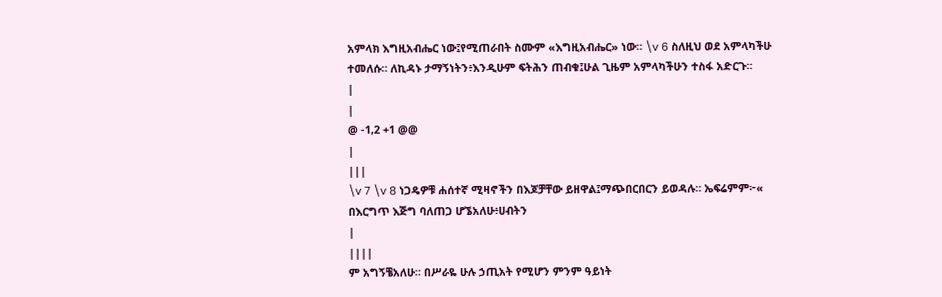አምላክ እግዚአብሔር ነው፤የሚጠራበት ስሙም «እግዚአብሔር» ነው። \v 6 ስለዚህ ወደ አምላካችሁ ተመለሱ። ለኪዳኑ ታማኝነትን፥እንዲሁም ፍትሕን ጠብቁ፤ሁል ጊዜም አምላካችሁን ተስፋ አድርጉ።
|
|
@ -1,2 +1 @@
|
|||
\v 7 \v 8 ነጋዴዎቹ ሐሰተኛ ሚዛኖችን በእጆቻቸው ይዘዋል፤ማጭበርበርን ይወዳሉ። ኤፍሬምም፦« በእርግጥ እጅግ ባለጠጋ ሆኜአለሁ፥ሀብትን
|
||||
ም አግኝቼአለሁ። በሥራዬ ሁሉ ኃጢአት የሚሆን ምንም ዓይነት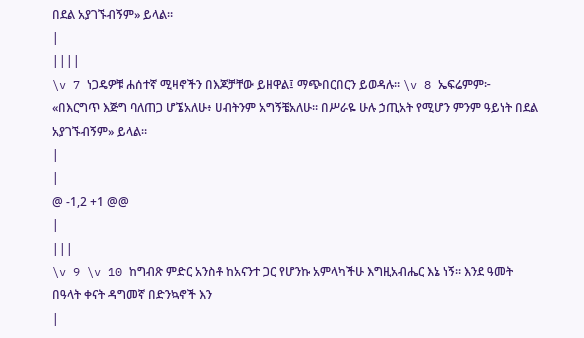በደል አያገኙብኝም» ይላል።
|
||||
\v 7 ነጋዴዎቹ ሐሰተኛ ሚዛኖችን በእጆቻቸው ይዘዋል፤ ማጭበርበርን ይወዳሉ። \v 8 ኤፍሬምም፦ «በእርግጥ እጅግ ባለጠጋ ሆኜአለሁ፥ ሀብትንም አግኝቼአለሁ። በሥራዬ ሁሉ ኃጢአት የሚሆን ምንም ዓይነት በደል አያገኙብኝም» ይላል።
|
|
@ -1,2 +1 @@
|
|||
\v 9 \v 10 ከግብጽ ምድር አንስቶ ከአናንተ ጋር የሆንኩ አምላካችሁ እግዚአብሔር እኔ ነኝ። እንደ ዓመት በዓላት ቀናት ዳግመኛ በድንኳኖች እን
|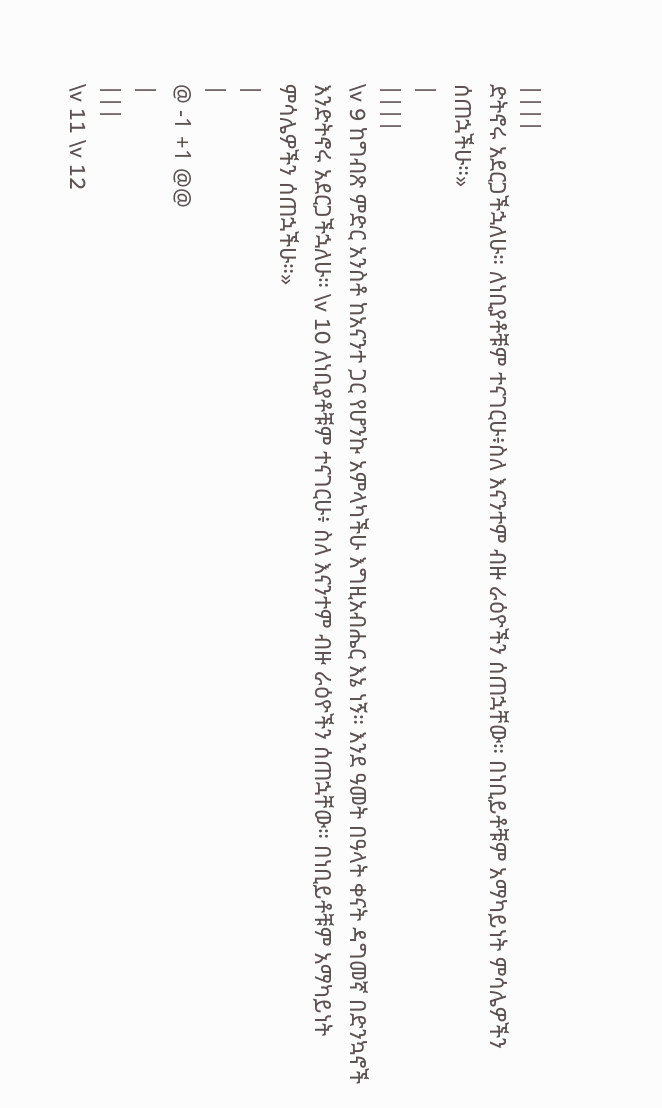||||
ድትኖሩ አደርጋችኋለሁ። ለነቢያቶቹም ተናገርሁ፥ስለ እናንተም ብዙ ራዕዮችን ሰጠኋቸው። በነቢይቶቹም አማካይነት ምሳሌዎችን ሰጠኋችሁ።»
|
||||
\v 9 ከግብጽ ምድር አንስቶ ከአናንተ ጋር የሆንኩ አምላካችሁ እግዚአብሔር እኔ ነኝ። እንደ ዓመት በዓላት ቀናት ዳግመኛ በድንኳኖች እንድትኖሩ አደርጋችኋለሁ። \v 10 ለነቢያቶቹም ተናገርሁ፥ ስለ እናንተም ብዙ ራዕዮችን ሰጠኋቸው። በነቢይቶቹም አማካይነት ምሳሌዎችን ሰጠኋችሁ።»
|
|
@ -1 +1 @@
|
|||
\v 11 \v 12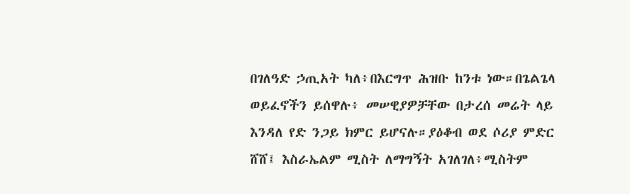በገለዓድ ኃጢአት ካለ፥በእርግጥ ሕዝቡ ከንቱ ነው።በጌልጌላ ወይፈኖችን ይሰዋሉ፥ መሠዊያዎቻቸው በታረሰ መሬት ላይ እንዳለ የድ ንጋይ ክምር ይሆናሉ።ያዕቆብ ወደ ሶሪያ ምድር ሸሸ፤ እስራኤልም ሚስት ለማግኝት አገለገለ፥ሚስትም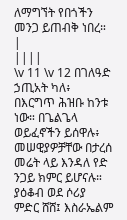ለማግኘት የበጎችን መንጋ ይጠብቅ ነበረ።
|
||||
\v 11 \v 12 በገለዓድ ኃጢአት ካለ፥ በእርግጥ ሕዝቡ ከንቱ ነው። በጌልጌላ ወይፈኖችን ይሰዋሉ፥ መሠዊያዎቻቸው በታረሰ መሬት ላይ እንዳለ የድ ንጋይ ክምር ይሆናሉ። ያዕቆብ ወደ ሶሪያ ምድር ሸሸ፤ እስራኤልም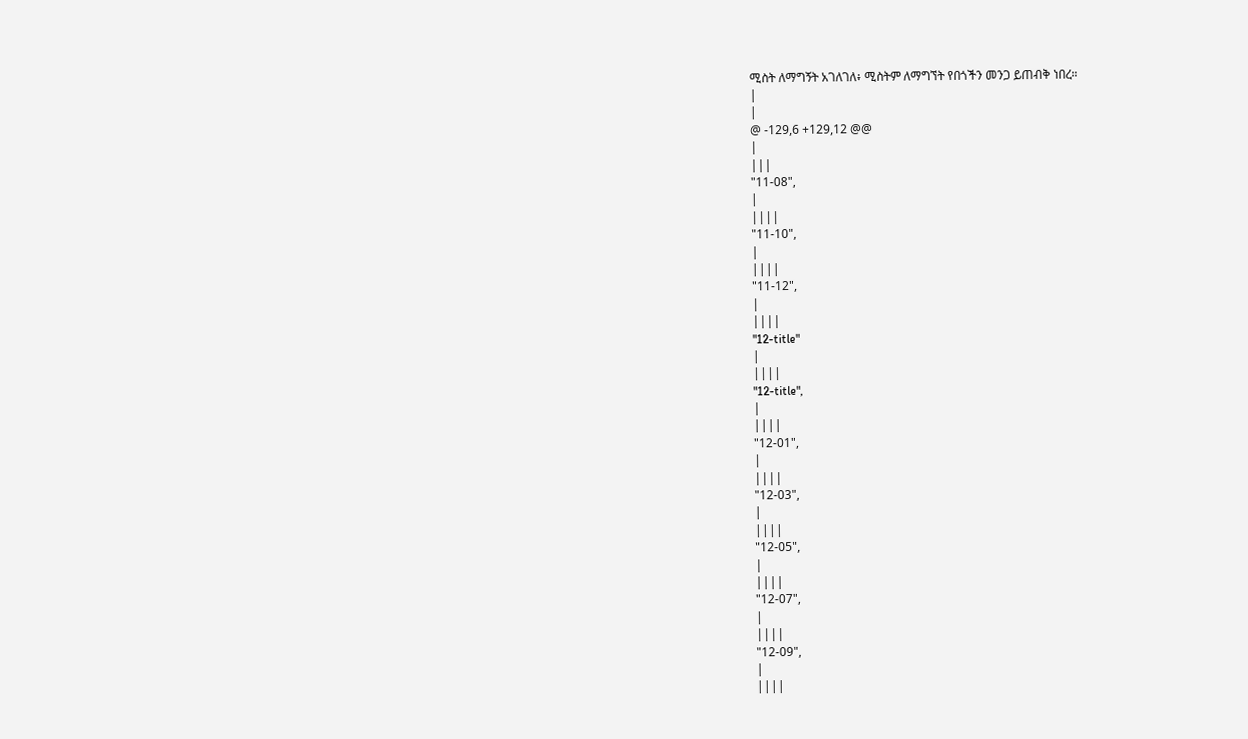ሚስት ለማግኝት አገለገለ፥ ሚስትም ለማግኘት የበጎችን መንጋ ይጠብቅ ነበረ።
|
|
@ -129,6 +129,12 @@
|
|||
"11-08",
|
||||
"11-10",
|
||||
"11-12",
|
||||
"12-title"
|
||||
"12-title",
|
||||
"12-01",
|
||||
"12-03",
|
||||
"12-05",
|
||||
"12-07",
|
||||
"12-09",
|
||||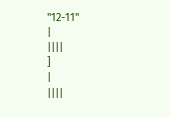"12-11"
|
||||
]
|
||||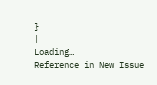}
|
Loading…
Reference in New Issue